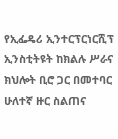የኢፌዴሪ ኢንተርፕርነርሺፕ ኢንስቲትዩት ከክልሉ ሥራና ክህሎት ቢሮ ጋር በመተባር ሁለተኛ ዙር ስልጠና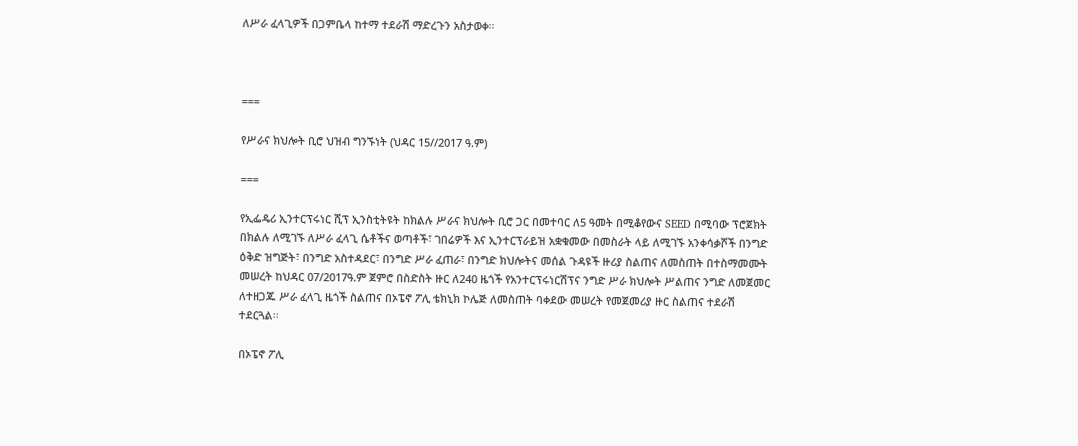ለሥራ ፈላጊዎች በጋምቤላ ከተማ ተደራሽ ማድረጉን አስታወቀ፡፡



===

የሥራና ክህሎት ቢሮ ህዝብ ግንኙነት (ህዳር 15//2017 ዓ.ም)

===

የኢፌዴሪ ኢንተርፕሩነር ሺፕ ኢንስቲትዩት ከክልሉ ሥራና ክህሎት ቢሮ ጋር በመተባር ለ5 ዓመት በሚቆየውና SEED በሚባው ፕሮጀክት በክልሉ ለሚገኙ ለሥራ ፈላጊ ሴቶችና ወጣቶች፣ ገበሬዎች እና ኢንተርፕራይዝ አቋቁመው በመስራት ላይ ለሚገኙ አንቀሳቃሾች በንግድ ዕቅድ ዝግጅት፣ በንግድ አስተዳደር፣ በንግድ ሥራ ፈጠራ፣ በንግድ ክህሎትና መሰል ጉዳዩች ዙሪያ ስልጠና ለመስጠት በተስማመሙት መሠረት ከህዳር 07/2017ዓ.ም ጀምሮ በስድስት ዙር ለ240 ዜጎች የአንተርፕሩነርሽፕና ንግድ ሥራ ክህሎት ሥልጠና ንግድ ለመጀመር ለተዘጋጁ ሥራ ፈላጊ ዜጎች ስልጠና በኦፔኖ ፖሊ ቴክኒክ ኮሌጅ ለመስጠት ባቀደው መሠረት የመጀመሪያ ዙር ስልጠና ተደራሽ ተደርጓል፡፡

በኦፔኖ ፖሊ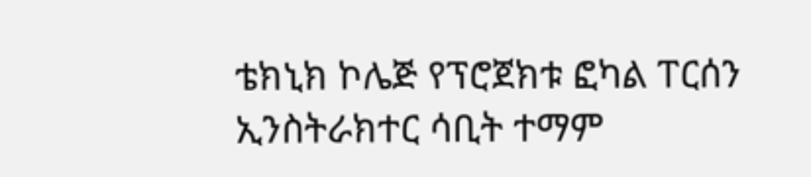ቴክኒክ ኮሌጅ የፕሮጀክቱ ፎካል ፐርሰን ኢንስትራክተር ሳቢት ተማም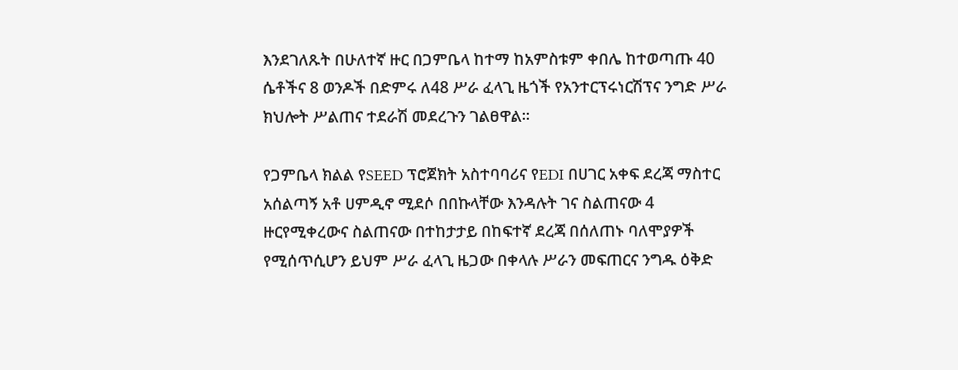እንደገለጹት በሁለተኛ ዙር በጋምቤላ ከተማ ከአምስቱም ቀበሌ ከተወጣጡ 40 ሴቶችና 8 ወንዶች በድምሩ ለ48 ሥራ ፈላጊ ዜጎች የአንተርፕሩነርሽፕና ንግድ ሥራ ክህሎት ሥልጠና ተደራሽ መደረጉን ገልፀዋል፡፡

የጋምቤላ ክልል የSEED ፕሮጀክት አስተባባሪና የEDI በሀገር አቀፍ ደረጃ ማስተር አሰልጣኝ አቶ ሀምዲኖ ሚደሶ በበኩላቸው እንዳሉት ገና ስልጠናው 4 ዙርየሚቀረውና ስልጠናው በተከታታይ በከፍተኛ ደረጃ በሰለጠኑ ባለሞያዎች የሚሰጥሲሆን ይህም ሥራ ፈላጊ ዜጋው በቀላሉ ሥራን መፍጠርና ንግዱ ዕቅድ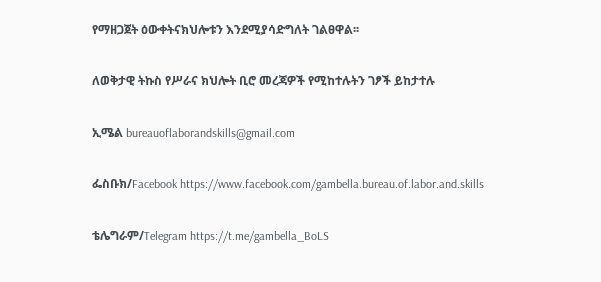የማዘጋጀት ዕውቀትናክህሎቱን እንደሚያሳድግለት ገልፀዋል፡፡

ለወቅታዊ ትኩስ የሥራና ክህሎት ቢሮ መረጃዎች የሚከተሉትን ገፆች ይከታተሉ

ኢሜል bureauoflaborandskills@gmail.com

ፌስቡክ/Facebook https://www.facebook.com/gambella.bureau.of.labor.and.skills

ቴሌግራም/Telegram https://t.me/gambella_BoLS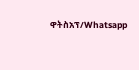ዋትስአፕ/Whatsapp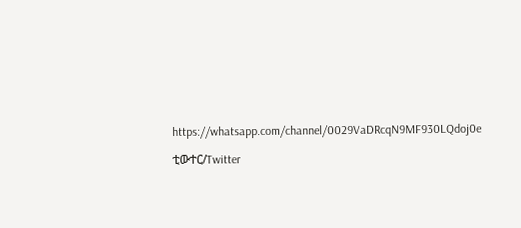https://whatsapp.com/channel/0029VaDRcqN9MF930LQdoj0e

ቲውተር/Twitter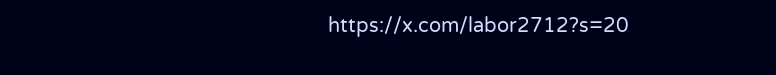https://x.com/labor2712?s=20